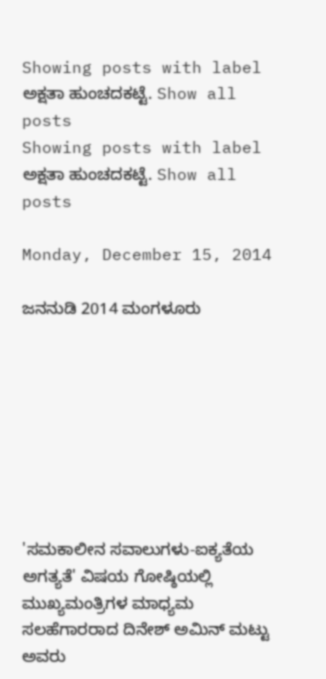Showing posts with label ಅಕ್ಷತಾ ಹುಂಚದಕಟ್ಟೆ. Show all posts
Showing posts with label ಅಕ್ಷತಾ ಹುಂಚದಕಟ್ಟೆ. Show all posts

Monday, December 15, 2014

ಜನನುಡಿ 2014 ಮಂಗಳೂರು








'ಸಮಕಾಲೀನ ಸವಾಲುಗಳು-ಐಕ್ಯತೆಯ ಅಗತ್ಯತೆ' ವಿಷಯ ಗೋಷ್ಠಿಯಲ್ಲಿ ಮುಖ್ಯಮಂತ್ರಿಗಳ ಮಾಧ್ಯಮ ಸಲಹೆಗಾರರಾದ ದಿನೇಶ್ ಅಮಿನ್ ಮಟ್ಟು ಅವರು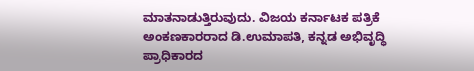ಮಾತನಾಡುತ್ತಿರುವುದು. ವಿಜಯ ಕರ್ನಾಟಕ ಪತ್ರಿಕೆ ಅಂಕಣಕಾರರಾದ ಡಿ.ಉಮಾಪತಿ, ಕನ್ನಡ ಅಭಿವೃದ್ಧಿ ಪ್ರಾಧಿಕಾರದ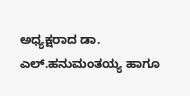ಅಧ್ಯಕ್ಷರಾದ ಡಾ. ಎಲ್.ಹನುಮಂತಯ್ಯ ಹಾಗೂ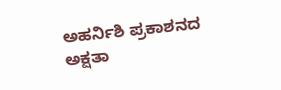ಅಹರ್ನಿಶಿ ಪ್ರಕಾಶನದ ಅಕ್ಷತಾ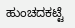ಹುಂಚದಕಟ್ಟೆ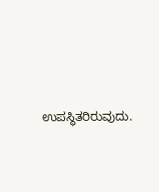ಉಪಸ್ಥಿತರಿರುವುದು.